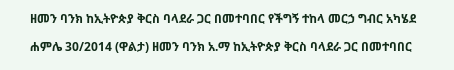ዘመን ባንክ ከኢትዮጵያ ቅርስ ባላደራ ጋር በመተባበር የችግኝ ተከላ መርኃ ግብር አካሄደ

ሐምሌ 30/2014 (ዋልታ) ዘመን ባንክ አ.ማ ከኢትዮጵያ ቅርስ ባላደራ ጋር በመተባበር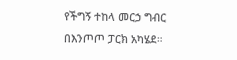የችግኝ ተከላ መርኃ ግብር በእንጦጦ ፓርክ አካሄደ።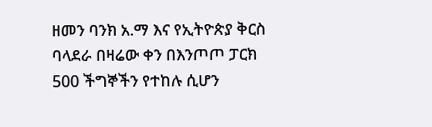ዘመን ባንክ አ.ማ እና የኢትዮጵያ ቅርስ ባላደራ በዛሬው ቀን በእንጦጦ ፓርክ 500 ችግኞችን የተከሉ ሲሆን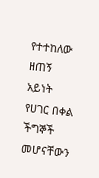የተተከለው ዘጠኝ አይነት የሀገር በቀል ችግኞች መሆናቸውን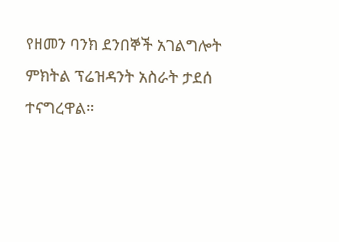የዘመን ባንክ ደንበኞች አገልግሎት ምክትል ፕሬዝዳንት አስራት ታደሰ ተናግረዋል።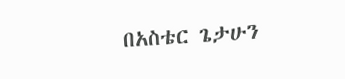በአስቴር ጌታሁን